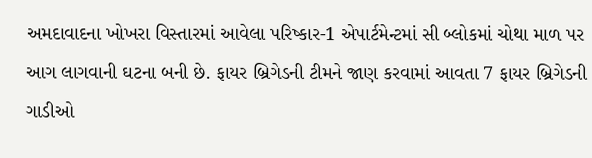અમદાવાદના ખોખરા વિસ્તારમાં આવેલા પરિષ્કાર-1 એપાર્ટમેન્ટમાં સી બ્લોકમાં ચોથા માળ પર આગ લાગવાની ઘટના બની છે. ફાયર બ્રિગેડની ટીમને જાણ કરવામાં આવતા 7 ફાયર બ્રિગેડની ગાડીઓ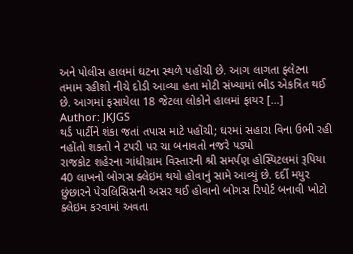અને પોલીસ હાલમાં ઘટના સ્થળે પહોંચી છે. આગ લાગતા ફ્લેટના તમામ રહીશો નીચે દોડી આવ્યા હતા મોટી સંખ્યામાં ભીડ એકત્રિત થઈ છે. આગમાં ફસાયેલા 18 જેટલા લોકોને હાલમાં ફાયર […]
Author: JKJGS
થર્ડ પાર્ટીને શંકા જતાં તપાસ માટે પહોંચી; ઘરમાં સહારા વિના ઉભી રહી નહોંતો શકતો ને ટપરી પર ચા બનાવતો નજરે પડ્યો
રાજકોટ શહેરના ગાંધીગ્રામ વિસ્તારની શ્રી સમર્પણ હોસ્પિટલમાં રૂપિયા 40 લાખનો બોગસ ક્લેઇમ થયો હોવાનું સામે આવ્યું છે. દર્દી મયુર છુંછારને પેરાલિસિસની અસર થઈ હોવાનો બોગસ રિપોર્ટ બનાવી ખોટો ક્લેઇમ કરવામાં અવતા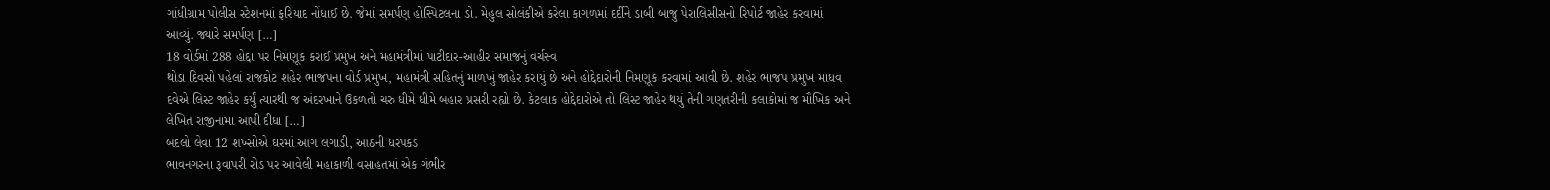ગાંધીગ્રામ પોલીસ સ્ટેશનમાં ફરિયાદ નોંધાઈ છે. જેમાં સમર્પણ હોસ્પિટલના ડો. મેહુલ સોલંકીએ કરેલા કાગળમાં દર્દીને ડાબી બાજુ પેરાલિસીસનો રિપોર્ટ જાહેર કરવામાં આવ્યું. જ્યારે સમર્પણ […]
18 વોર્ડમાં 288 હોદ્દા પર નિમણૂક કરાઈ પ્રમુખ અને મહામંત્રીમાં પાટીદાર-આહીર સમાજનું વર્ચસ્વ
થોડા દિવસો પહેલાં રાજકોટ શહેર ભાજપના વોર્ડ પ્રમુખ, મહામંત્રી સહિતનું માળખું જાહેર કરાયું છે અને હોદ્દેદારોની નિમણૂક કરવામાં આવી છે. શહેર ભાજપ પ્રમુખ માધવ દવેએ લિસ્ટ જાહેર કર્યું ત્યારથી જ અંદરખાને ઉકળતો ચરુ ધીમે ધીમે બહાર પ્રસરી રહ્યો છે. કેટલાક હોદ્દેદારોએ તો લિસ્ટ જાહેર થયું તેની ગણતરીની કલાકોમાં જ મૌખિક અને લેખિત રાજીનામા આપી દીધા […]
બદલો લેવા 12 શખ્સોએ ઘરમાં આગ લગાડી, આઠની ધરપકડ
ભાવનગરના રૂવાપરી રોડ પર આવેલી મહાકાળી વસાહતમાં એક ગંભીર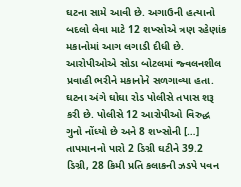ઘટના સામે આવી છે. અગાઉની હત્યાનો બદલો લેવા માટે 12 શખ્સોએ ત્રણ રહેણાંક મકાનોમાં આગ લગાડી દીધી છે. આરોપીઓએ સોડા બોટલમાં જ્વલનશીલ પ્રવાહી ભરીને મકાનોને સળગાવ્યા હતા. ઘટના અંગે ઘોઘા રોડ પોલીસે તપાસ શરૂ કરી છે. પોલીસે 12 આરોપીઓ વિરુદ્ધ ગુનો નોંધ્યો છે અને 8 શખ્સોની […]
તાપમાનનો પારો 2 ડિગ્રી ઘટીને 39.2 ડિગ્રી, 28 કિમી પ્રતિ કલાકની ઝડપે પવન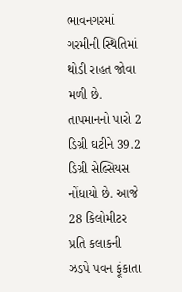ભાવનગરમાં ગરમીની સ્થિતિમાં થોડી રાહત જોવા મળી છે. તાપમાનનો પારો 2 ડિગ્રી ઘટીને 39.2 ડિગ્રી સેલ્સિયસ નોંધાયો છે. આજે 28 કિલોમીટર પ્રતિ કલાકની ઝડપે પવન ફૂંકાતા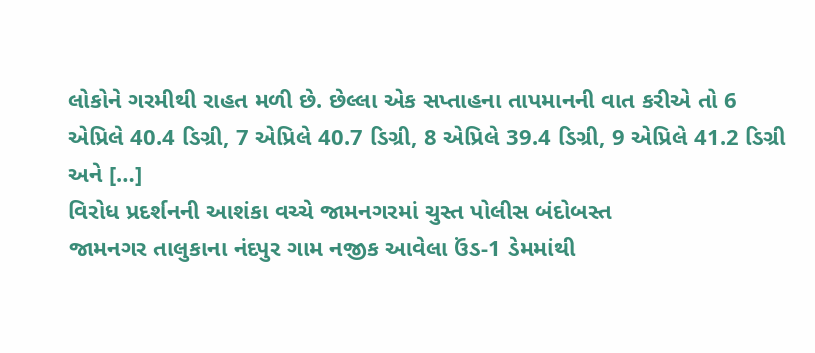લોકોને ગરમીથી રાહત મળી છે. છેલ્લા એક સપ્તાહના તાપમાનની વાત કરીએ તો 6 એપ્રિલે 40.4 ડિગ્રી, 7 એપ્રિલે 40.7 ડિગ્રી, 8 એપ્રિલે 39.4 ડિગ્રી, 9 એપ્રિલે 41.2 ડિગ્રી અને […]
વિરોધ પ્રદર્શનની આશંકા વચ્ચે જામનગરમાં ચુસ્ત પોલીસ બંદોબસ્ત
જામનગર તાલુકાના નંદપુર ગામ નજીક આવેલા ઉંડ-1 ડેમમાંથી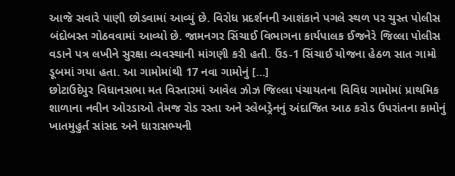આજે સવારે પાણી છોડવામાં આવ્યું છે. વિરોધ પ્રદર્શનની આશંકાને પગલે સ્થળ પર ચુસ્ત પોલીસ બંદોબસ્ત ગોઠવવામાં આવ્યો છે. જામનગર સિંચાઈ વિભાગના કાર્યપાલક ઈજનેરે જિલ્લા પોલીસ વડાને પત્ર લખીને સુરક્ષા વ્યવસ્થાની માંગણી કરી હતી. ઉંડ-1 સિંચાઈ યોજના હેઠળ સાત ગામો ડૂબમાં ગયા હતા. આ ગામોમાંથી 17 નવા ગામોનું […]
છોટાઉદેપુર વિધાનસભા મત વિસ્તારમાં આવેલ ઝોઝ જિલ્લા પંચાયતના વિવિધ ગામોમાં પ્રાથમિક શાળાના નવીન ઓરડાઓ તેમજ રોડ રસ્તા અને સ્લેબડ્રેનનું અંદાજિત આઠ કરોડ ઉપરાંતના કામોનું ખાતમુહુર્ત સાંસદ અને ધારાસભ્યની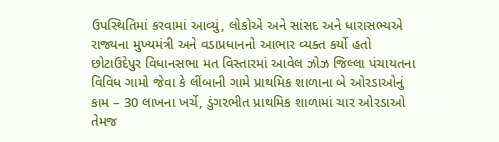ઉપસ્થિતિમાં કરવામાં આવ્યું, લોકોએ અને સાંસદ અને ધારાસભ્યએ રાજ્યના મુખ્યમંત્રી અને વડાપ્રધાનનો આભાર વ્યક્ત કર્યો હતો
છોટાઉદેપુર વિધાનસભા મત વિસ્તારમાં આવેલ ઝોઝ જિલ્લા પંચાયતના વિવિધ ગામો જેવા કે લીંબાની ગામે પ્રાથમિક શાળાના બે ઓરડાઓનું કામ – 30 લાખના ખર્ચે, ડુંગરભીત પ્રાથમિક શાળામાં ચાર ઓરડાઓ તેમજ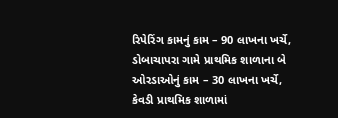રિપેરિંગ કામનું કામ – 90 લાખના ખર્ચે, ડોબાચાપરા ગામે પ્રાથમિક શાળાના બે ઓરડાઓનું કામ – 30 લાખના ખર્ચે, કેવડી પ્રાથમિક શાળામાં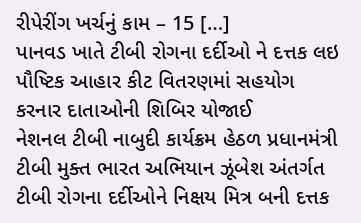રીપેરીંગ ખર્ચનું કામ – 15 […]
પાનવડ ખાતે ટીબી રોગના દર્દીઓ ને દત્તક લઇ પૌષ્ટિક આહાર કીટ વિતરણમાં સહયોગ કરનાર દાતાઓની શિબિર યોજાઈ
નેશનલ ટીબી નાબુદી કાર્યક્રમ હેઠળ પ્રધાનમંત્રી ટીબી મુક્ત ભારત અભિયાન ઝૂંબેશ અંતર્ગત ટીબી રોગના દર્દીઓને નિક્ષય મિત્ર બની દત્તક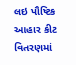લઇ પૌષ્ટિક આહાર કીટ વિતરણમાં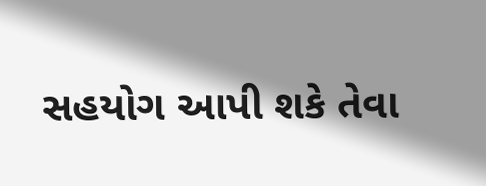સહયોગ આપી શકે તેવા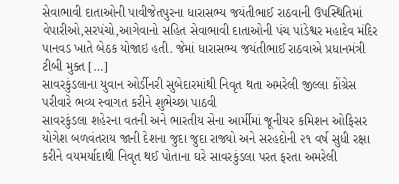સેવાભાવી દાતાઓની પાવીજેતપુરના ધારાસભ્ય જયંતીભાઈ રાઠવાની ઉપસ્થિતિમાં વેપારીઓ,સરપંચો,આગેવાનો સહિત સેવાભાવી દાતાઓની પંચ પાંડેશ્વર મહાદેવ મંદિર પાનવડ ખાતે બેઠક યોજાઇ હતી. જેમાં ધારાસભ્ય જયંતીભાઈ રાઠવાએ પ્રધાનમંત્રી ટીબી મુક્ત […]
સાવરકુંડલાના યુવાન ઓર્ડીનરી સુબેદારમાંથી નિવૃત થતા અમરેલી જીલ્લા કોંગ્રેસ પરીવારે ભવ્ય સ્વાગત કરીને શુભેચ્છા પાઠવી
સાવરકુંડલા શહેરના વતની અને ભારતીય સેના આર્મીમાં જૂનીયર કમિશન ઓફિસર યોગેશ બળવંતરાય જાની દેશના જુદા જુદા રાજ્યો અને સરહદોની ૨૧ વર્ષ સુધી રક્ષા કરીને વયમર્યાદાથી નિવૃત થઈ પોતાના ઘરે સાવરકુંડલા પરત ફરતા અમરેલી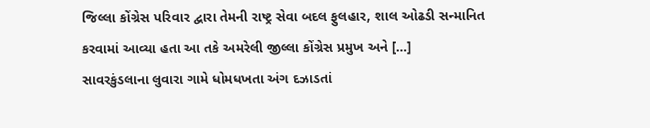જિલ્લા કોંગ્રેસ પરિવાર દ્વારા તેમની રાષ્ટ્ર સેવા બદલ ફુલહાર, શાલ ઓઢડી સન્માનિત કરવામાં આવ્યા હતા આ તકે અમરેલી જીલ્લા કોંગ્રેસ પ્રમુખ અને […]
સાવરકુંડલાના લુવારા ગામે ધોમધખતા અંગ દઝાડતાં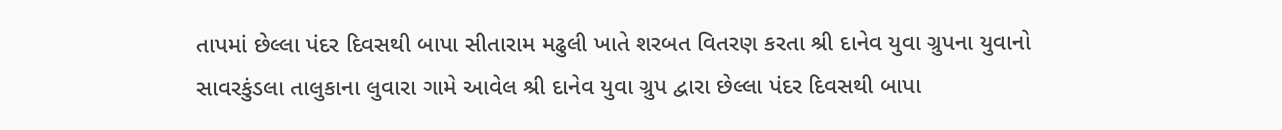તાપમાં છેલ્લા પંદર દિવસથી બાપા સીતારામ મઢુલી ખાતે શરબત વિતરણ કરતા શ્રી દાનેવ યુવા ગ્રુપના યુવાનો
સાવરકુંડલા તાલુકાના લુવારા ગામે આવેલ શ્રી દાનેવ યુવા ગ્રુપ દ્વારા છેલ્લા પંદર દિવસથી બાપા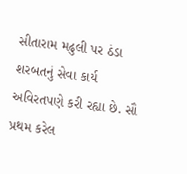સીતારામ મઢુલી પર ઠંડા શરબતનું સેવા કાર્ય અવિરતપણે કરી રહ્યા છે. સૌ પ્રથમ કરેલ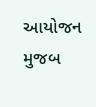આયોજન મુજબ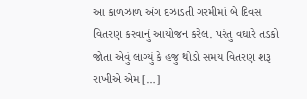આ કાળઝાળ અંગ દઝાડતી ગરમીમાં બે દિવસ વિતરણ કરવાનું આયોજન કરેલ. પરંતુ વઘારે તડકો જોતા એવું લાગ્યું કે હજુ થોડો સમય વિતરણ શરૂ રાખીએ એમ […]